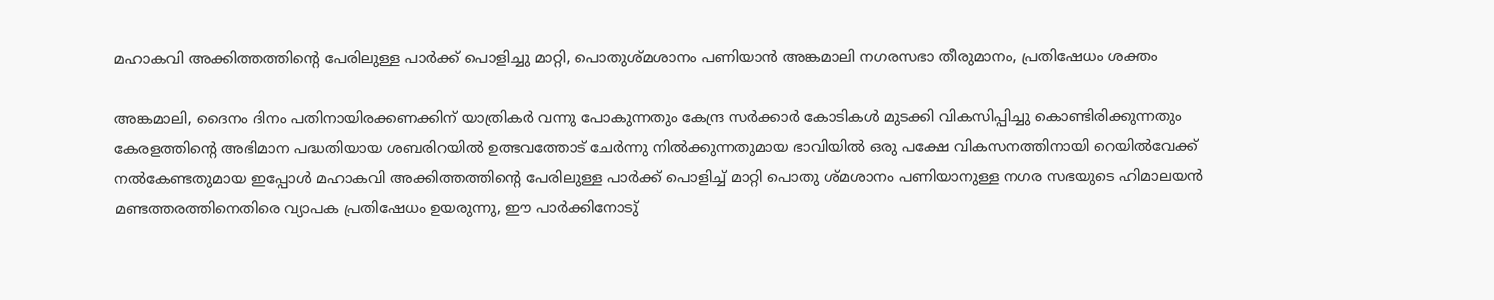മഹാകവി അക്കിത്തത്തിൻ്റെ പേരിലുള്ള പാർക്ക് പൊളിച്ചു മാറ്റി, പൊതുശ്മശാനം പണിയാൻ അങ്കമാലി നഗരസഭാ തീരുമാനം, പ്രതിഷേധം ശക്തം

അങ്കമാലി, ദൈനം ദിനം പതിനായിരക്കണക്കിന് യാത്രികർ വന്നു പോകുന്നതും കേന്ദ്ര സർക്കാർ കോടികൾ മുടക്കി വികസിപ്പിച്ചു കൊണ്ടിരിക്കുന്നതും കേരളത്തിൻ്റെ അഭിമാന പദ്ധതിയായ ശബരിറയിൽ ഉത്ഭവത്തോട് ചേർന്നു നിൽക്കുന്നതുമായ ഭാവിയിൽ ഒരു പക്ഷേ വികസനത്തിനായി റെയിൽവേക്ക് നൽകേണ്ടതുമായ ഇപ്പോൾ മഹാകവി അക്കിത്തത്തിൻ്റെ പേരിലുള്ള പാർക്ക് പൊളിച്ച് മാറ്റി പൊതു ശ്മശാനം പണിയാനുള്ള നഗര സഭയുടെ ഹിമാലയൻ മണ്ടത്തരത്തിനെതിരെ വ്യാപക പ്രതിഷേധം ഉയരുന്നു, ഈ പാർക്കിനോടു്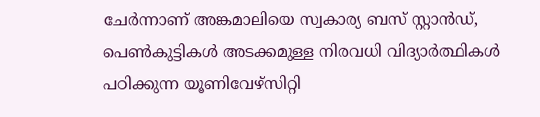ചേർന്നാണ് അങ്കമാലിയെ സ്വകാര്യ ബസ് സ്റ്റാൻഡ്, പെൺകുട്ടികൾ അടക്കമുള്ള നിരവധി വിദ്യാർത്ഥികൾ പഠിക്കുന്ന യൂണിവേഴ്സിറ്റി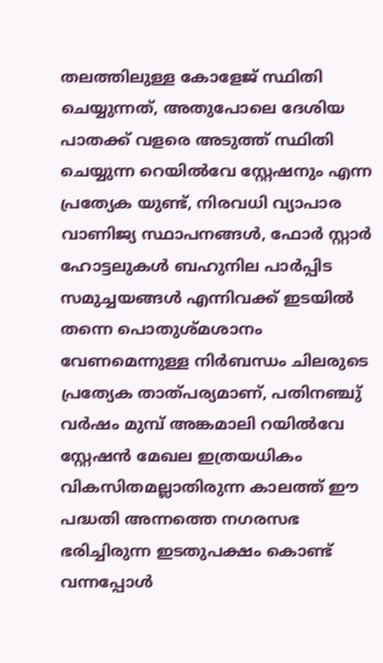തലത്തിലുള്ള കോളേജ് സ്ഥിതി ചെയ്യുന്നത്, അതുപോലെ ദേശിയ പാതക്ക് വളരെ അടുത്ത് സ്ഥിതി ചെയ്യുന്ന റെയിൽവേ സ്റ്റേഷനും എന്ന പ്രത്യേക യുണ്ട്, നിരവധി വ്യാപാര വാണിജ്യ സ്ഥാപനങ്ങൾ, ഫോർ സ്റ്റാർ ഹോട്ടലുകൾ ബഹുനില പാർപ്പിട സമുച്ചയങ്ങൾ എന്നിവക്ക് ഇടയിൽ തന്നെ പൊതുശ്മശാനം വേണമെന്നുള്ള നിർബന്ധം ചിലരുടെ പ്രത്യേക താത്പര്യമാണ്, പതിനഞ്ചു് വർഷം മുമ്പ് അങ്കമാലി റയിൽവേ സ്റ്റേഷൻ മേഖല ഇത്രയധികം വികസിതമല്ലാതിരുന്ന കാലത്ത് ഈ പദ്ധതി അന്നത്തെ നഗരസഭ ഭരിച്ചിരുന്ന ഇടതുപക്ഷം കൊണ്ട് വന്നപ്പോൾ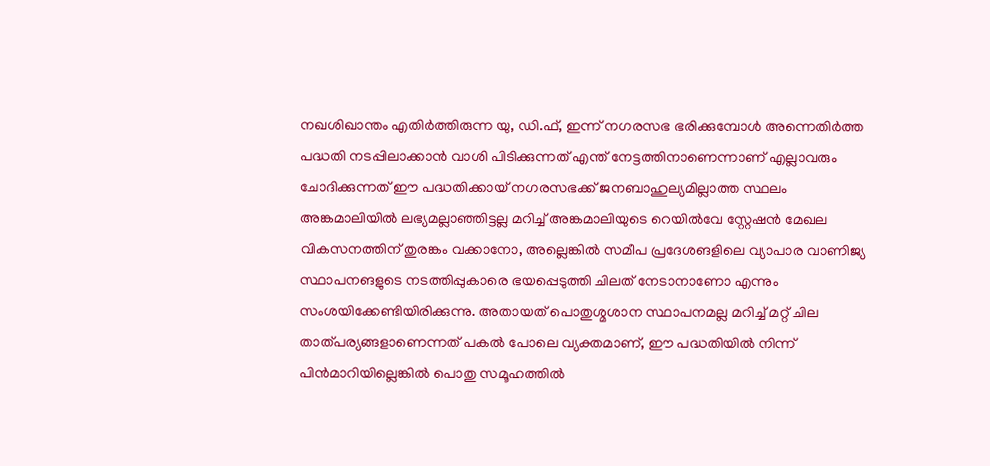നഖശിഖാന്തം എതിർത്തിരുന്ന യു, ഡി.ഫ്, ഇന്ന് നഗരസഭ ഭരിക്കുമ്പോൾ അന്നെതിർത്ത പദ്ധതി നടപ്പിലാക്കാൻ വാശി പിടിക്കുന്നത് എന്ത് നേട്ടത്തിനാണെന്നാണ് എല്ലാവരും ചോദിക്കുന്നത് ഈ പദ്ധതിക്കായ് നഗരസഭക്ക് ജനബാഹുല്യമില്ലാത്ത സ്ഥലം അങ്കമാലിയിൽ ലഭ്യമല്ലാഞ്ഞിട്ടല്ല മറിച്ച് അങ്കമാലിയുടെ റെയിൽവേ സ്റ്റേഷൻ മേഖല വികസനത്തിന് തുരങ്കം വക്കാനോ, അല്ലെങ്കിൽ സമീപ പ്രദേശങളിലെ വ്യാപാര വാണിജ്യ സ്ഥാപനങളുടെ നടത്തിപ്പുകാരെ ഭയപ്പെടുത്തി ചിലത് നേടാനാണോ എന്നും സംശയിക്കേണ്ടിയിരിക്കുന്നു. അതായത് പൊതുശ്മശാന സ്ഥാപനമല്ല മറിച്ച് മറ്റ് ചില താത്പര്യങ്ങളാണെന്നത് പകൽ പോലെ വ്യക്തമാണ്, ഈ പദ്ധതിയിൽ നിന്ന് പിൻമാറിയില്ലെങ്കിൽ പൊതു സമൂഹത്തിൽ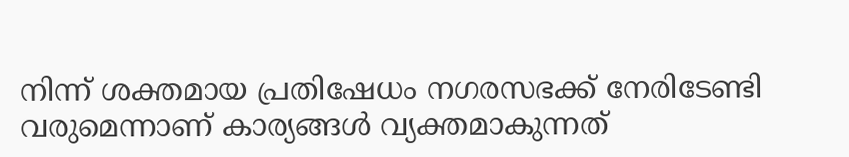നിന്ന് ശക്തമായ പ്രതിഷേധം നഗരസഭക്ക് നേരിടേണ്ടി വരുമെന്നാണ് കാര്യങ്ങൾ വ്യക്തമാകുന്നത്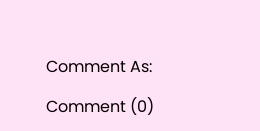Comment As:

Comment (0)